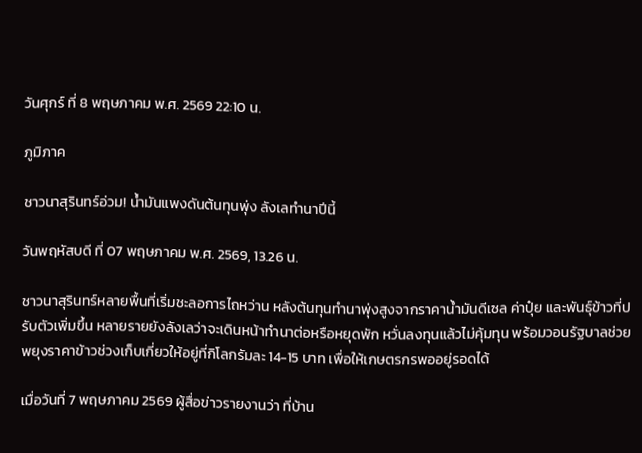วันศุกร์ ที่ 8 พฤษภาคม พ.ศ. 2569 22:10 น.

ภูมิภาค

ชาวนาสุรินทร์อ่วม! น้ำมันแพงดันต้นทุนพุ่ง ลังเลทำนาปีนี้

วันพฤหัสบดี ที่ 07 พฤษภาคม พ.ศ. 2569, 13.26 น.

ชาวนาสุรินทร์หลายพื้นที่เริ่มชะลอการไถหว่าน หลังต้นทุนทำนาพุ่งสูงจากราคาน้ำมันดีเซล ค่าปุ๋ย และพันธุ์ข้าวที่ปรับตัวเพิ่มขึ้น หลายรายยังลังเลว่าจะเดินหน้าทำนาต่อหรือหยุดพัก หวั่นลงทุนแล้วไม่คุ้มทุน พร้อมวอนรัฐบาลช่วยพยุงราคาข้าวช่วงเก็บเกี่ยวให้อยู่ที่กิโลกรัมละ 14-15 บาท เพื่อให้เกษตรกรพออยู่รอดได้

เมื่อวันที่ 7 พฤษภาคม 2569 ผู้สื่อข่าวรายงานว่า ที่บ้าน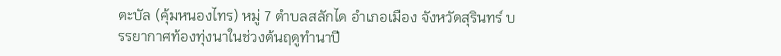ตะบัล (คุ้มหนองไทร) หมู่ 7 ตำบลสลักได อำเภอเมือง จังหวัดสุรินทร์ บรรยากาศท้องทุ่งนาในช่วงต้นฤดูทำนาปี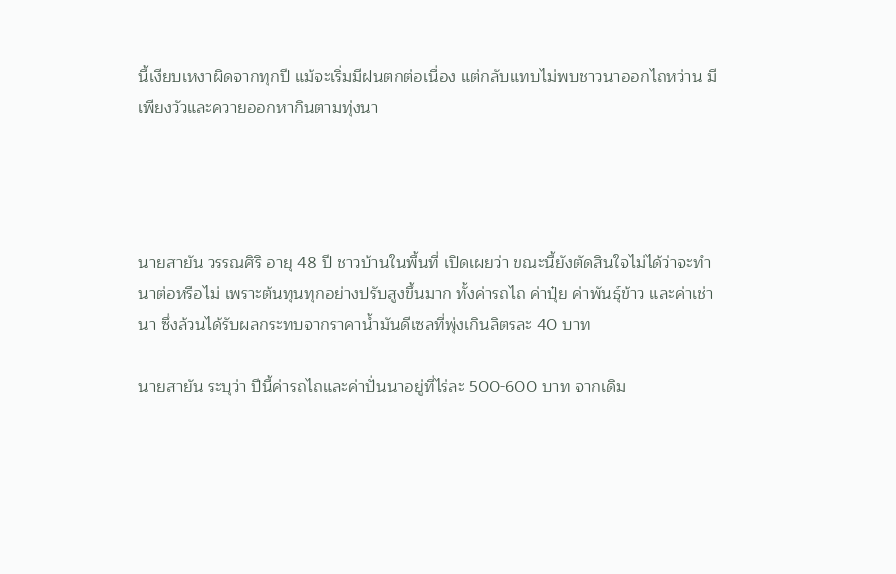นี้เงียบเหงาผิดจากทุกปี แม้จะเริ่มมีฝนตกต่อเนื่อง แต่กลับแทบไม่พบชาวนาออกไถหว่าน มีเพียงวัวและควายออกหากินตามทุ่งนา




นายสายัน วรรณศิริ อายุ 48 ปี ชาวบ้านในพื้นที่ เปิดเผยว่า ขณะนี้ยังตัดสินใจไม่ได้ว่าจะทำนาต่อหรือไม่ เพราะต้นทุนทุกอย่างปรับสูงขึ้นมาก ทั้งค่ารถไถ ค่าปุ๋ย ค่าพันธุ์ข้าว และค่าเช่านา ซึ่งล้วนได้รับผลกระทบจากราคาน้ำมันดีเซลที่พุ่งเกินลิตรละ 40 บาท

นายสายัน ระบุว่า ปีนี้ค่ารถไถและค่าปั่นนาอยู่ที่ไร่ละ 500-600 บาท จากเดิม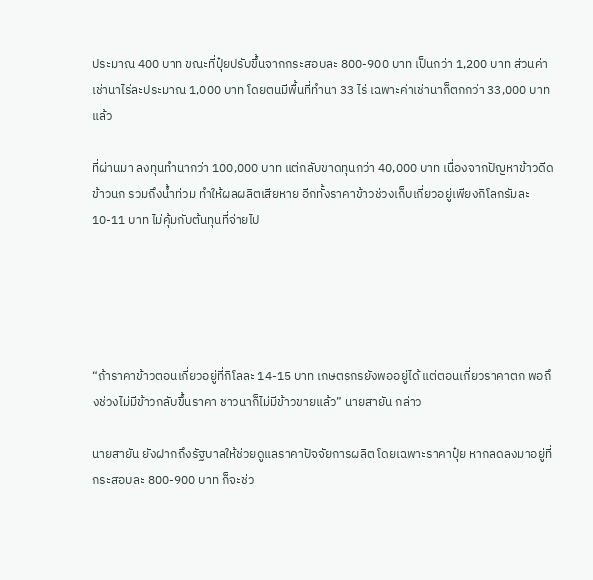ประมาณ 400 บาท ขณะที่ปุ๋ยปรับขึ้นจากกระสอบละ 800-900 บาท เป็นกว่า 1,200 บาท ส่วนค่าเช่านาไร่ละประมาณ 1,000 บาท โดยตนมีพื้นที่ทำนา 33 ไร่ เฉพาะค่าเช่านาก็ตกกว่า 33,000 บาทแล้ว

ที่ผ่านมา ลงทุนทำนากว่า 100,000 บาท แต่กลับขาดทุนกว่า 40,000 บาท เนื่องจากปัญหาข้าวดีด ข้าวนก รวมถึงน้ำท่วม ทำให้ผลผลิตเสียหาย อีกทั้งราคาข้าวช่วงเก็บเกี่ยวอยู่เพียงกิโลกรัมละ 10-11 บาท ไม่คุ้มกับต้นทุนที่จ่ายไป





“ถ้าราคาข้าวตอนเกี่ยวอยู่ที่กิโลละ 14-15 บาท เกษตรกรยังพออยู่ได้ แต่ตอนเกี่ยวราคาตก พอถึงช่วงไม่มีข้าวกลับขึ้นราคา ชาวนาก็ไม่มีข้าวขายแล้ว” นายสายัน กล่าว

นายสายัน ยังฝากถึงรัฐบาลให้ช่วยดูแลราคาปัจจัยการผลิต โดยเฉพาะราคาปุ๋ย หากลดลงมาอยู่ที่กระสอบละ 800-900 บาท ก็จะช่ว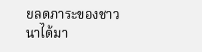ยลดภาระของชาวนาได้มา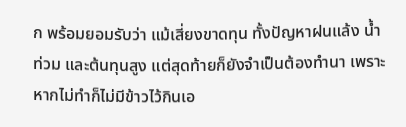ก พร้อมยอมรับว่า แม้เสี่ยงขาดทุน ทั้งปัญหาฝนแล้ง น้ำท่วม และต้นทุนสูง แต่สุดท้ายก็ยังจำเป็นต้องทำนา เพราะหากไม่ทำก็ไม่มีข้าวไว้กินเอ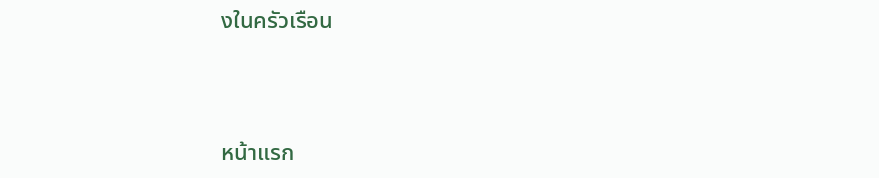งในครัวเรือน



หน้าแรก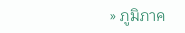» ภูมิภาค